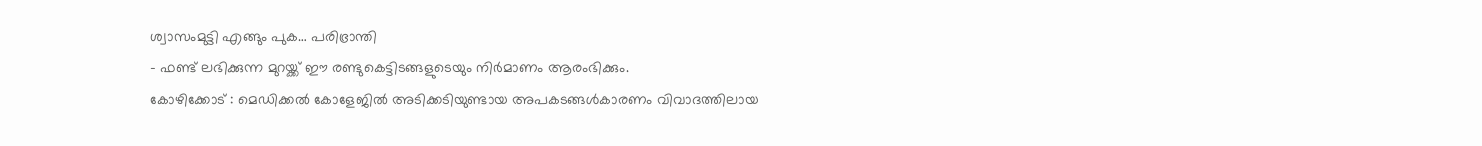ശ്വാസംമുട്ടി എങ്ങും പുക… പരിഭ്രാന്തി
- ഫണ്ട് ലഭിക്കുന്ന മുറയ്ക്ക് ഈ രണ്ടുകെട്ടിടങ്ങളുടെയും നിർമാണം ആരംഭിക്കും.
കോഴിക്കോട് : മെഡിക്കൽ കോളേജിൽ അടിക്കടിയുണ്ടായ അപകടങ്ങൾകാരണം വിവാദത്തിലായ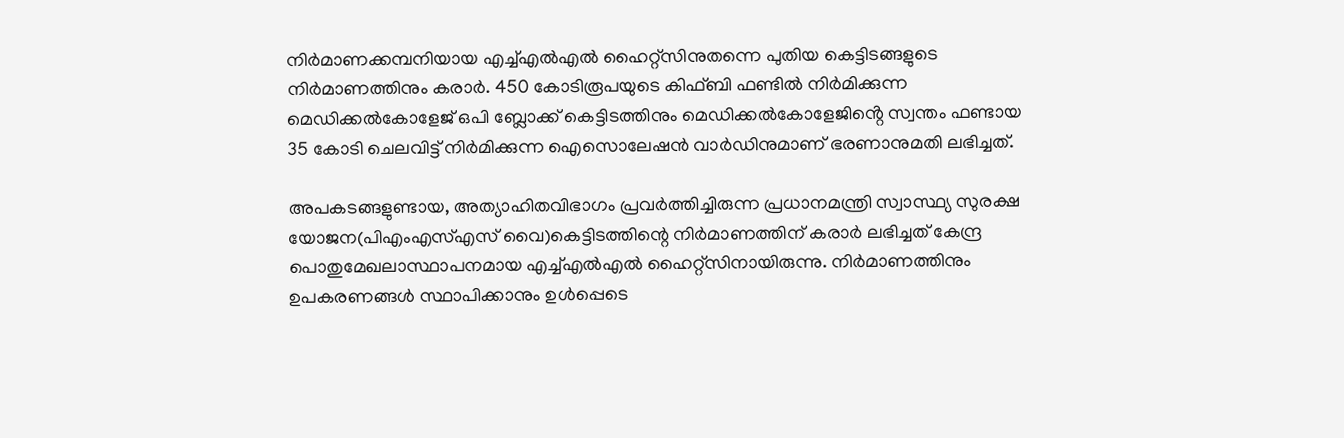നിർമാണക്കമ്പനിയായ എച്ച്എൽഎൽ ഹൈറ്റ്സിനുതന്നെ പുതിയ കെട്ടിടങ്ങളുടെ നിർമാണത്തിനും കരാർ. 450 കോടിരൂപയുടെ കിഫ്ബി ഫണ്ടിൽ നിർമിക്കുന്ന മെഡിക്കൽകോളേജ് ഒപി ബ്ലോക്ക് കെട്ടിടത്തിനും മെഡിക്കൽകോളേജിൻ്റെ സ്വന്തം ഫണ്ടായ 35 കോടി ചെലവിട്ട് നിർമിക്കുന്ന ഐസൊലേഷൻ വാർഡിനുമാണ് ഭരണാനുമതി ലഭിച്ചത്.

അപകടങ്ങളുണ്ടായ, അത്യാഹിതവിഭാഗം പ്രവർത്തിച്ചിരുന്ന പ്രധാനമന്ത്രി സ്വാസ്ഥ്യ സുരക്ഷ യോജന(പിഎംഎസ്എസ് വൈ)കെട്ടിടത്തിന്റെ നിർമാണത്തിന് കരാർ ലഭിച്ചത് കേന്ദ്ര പൊതുമേഖലാസ്ഥാപനമായ എച്ച്എൽഎൽ ഹൈറ്റ്സിനായിരുന്നു. നിർമാണത്തിനും ഉപകരണങ്ങൾ സ്ഥാപിക്കാനും ഉൾപ്പെടെ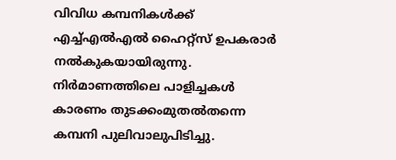വിവിധ കമ്പനികൾക്ക് എച്ച്എൽഎൽ ഹൈറ്റ്സ് ഉപകരാർ നൽകുകയായിരുന്നു. നിർമാണത്തിലെ പാളിച്ചകൾ കാരണം തുടക്കംമുതൽതന്നെ കമ്പനി പുലിവാലുപിടിച്ചു.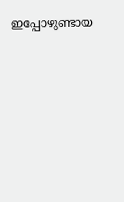ഇപ്പോഴുണ്ടായ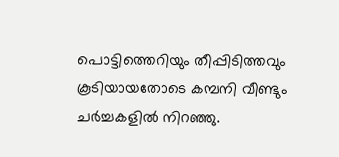പൊട്ടിത്തെറിയും തീപ്പിടിത്തവും കൂടിയായതോടെ കമ്പനി വീണ്ടും ചർച്ചകളിൽ നിറഞ്ഞു.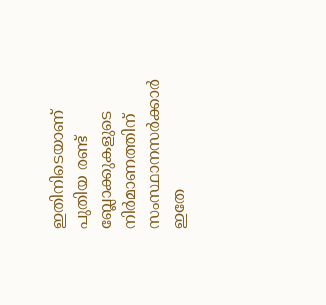ഇതിനിടെയാണ് പുതിയ രണ്ട് ബ്ലോക്കുകളുടെ നിർമാണത്തിന് സംസ്ഥാനസർക്കാർ ഇതേ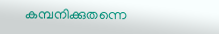കമ്പനിക്കുതന്നെ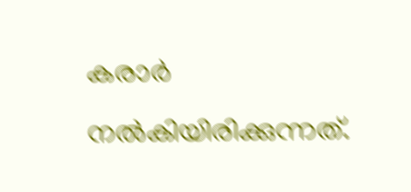കരാർ നൽകിയിരിക്കുന്നത്.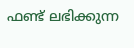ഫണ്ട് ലഭിക്കുന്ന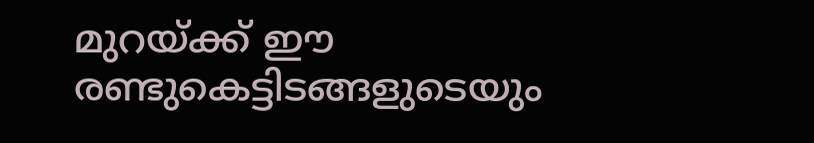മുറയ്ക്ക് ഈ രണ്ടുകെട്ടിടങ്ങളുടെയും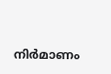നിർമാണം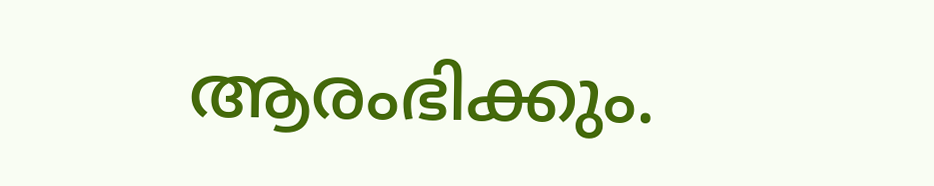ആരംഭിക്കും.